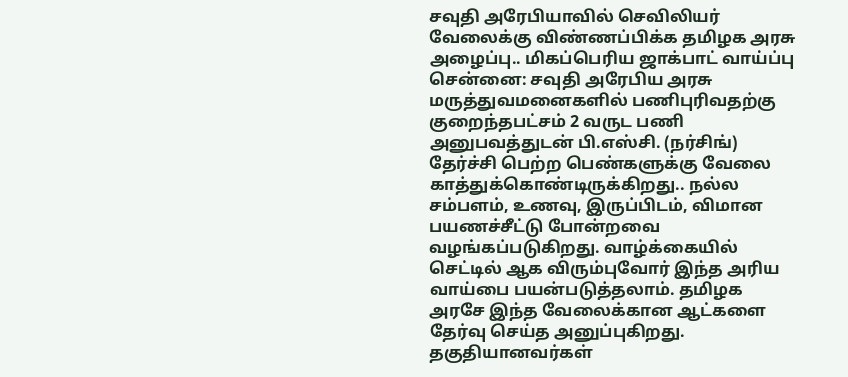சவுதி அரேபியாவில் செவிலியர் வேலைக்கு விண்ணப்பிக்க தமிழக அரசு அழைப்பு.. மிகப்பெரிய ஜாக்பாட் வாய்ப்பு
சென்னை: சவுதி அரேபிய அரசு மருத்துவமனைகளில் பணிபுரிவதற்கு குறைந்தபட்சம் 2 வருட பணி அனுபவத்துடன் பி.எஸ்சி. (நர்சிங்) தேர்ச்சி பெற்ற பெண்களுக்கு வேலை காத்துக்கொண்டிருக்கிறது.. நல்ல சம்பளம், உணவு, இருப்பிடம், விமான பயணச்சீட்டு போன்றவை வழங்கப்படுகிறது. வாழ்க்கையில் செட்டில் ஆக விரும்புவோர் இந்த அரிய வாய்பை பயன்படுத்தலாம். தமிழக அரசே இந்த வேலைக்கான ஆட்களை தேர்வு செய்த அனுப்புகிறது. தகுதியானவர்கள்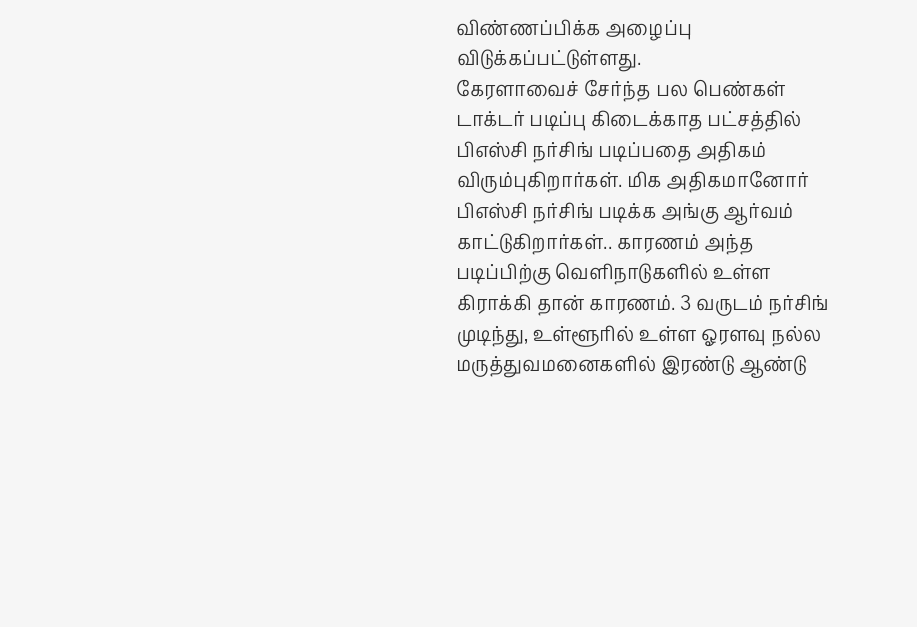விண்ணப்பிக்க அழைப்பு விடுக்கப்பட்டுள்ளது.
கேரளாவைச் சேர்ந்த பல பெண்கள் டாக்டர் படிப்பு கிடைக்காத பட்சத்தில் பிஎஸ்சி நர்சிங் படிப்பதை அதிகம் விரும்புகிறார்கள். மிக அதிகமானோர் பிஎஸ்சி நர்சிங் படிக்க அங்கு ஆர்வம் காட்டுகிறார்கள்.. காரணம் அந்த படிப்பிற்கு வெளிநாடுகளில் உள்ள கிராக்கி தான் காரணம். 3 வருடம் நர்சிங் முடிந்து, உள்ளூரில் உள்ள ஓரளவு நல்ல மருத்துவமனைகளில் இரண்டு ஆண்டு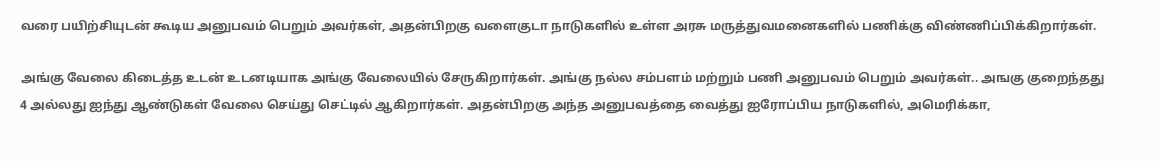வரை பயிற்சியுடன் கூடிய அனுபவம் பெறும் அவர்கள், அதன்பிறகு வளைகுடா நாடுகளில் உள்ள அரசு மருத்துவமனைகளில் பணிக்கு விண்ணிப்பிக்கிறார்கள்.

அங்கு வேலை கிடைத்த உடன் உடனடியாக அங்கு வேலையில் சேருகிறார்கள். அங்கு நல்ல சம்பளம் மற்றும் பணி அனுபவம் பெறும் அவர்கள்.. அஙகு குறைந்தது 4 அல்லது ஐந்து ஆண்டுகள் வேலை செய்து செட்டில் ஆகிறார்கள். அதன்பிறகு அந்த அனுபவத்தை வைத்து ஐரோப்பிய நாடுகளில், அமெரிக்கா,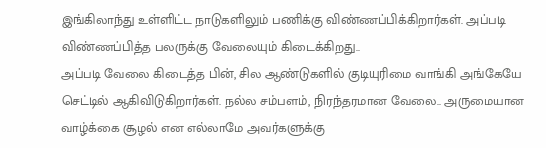இங்கிலாந்து உள்ளிட்ட நாடுகளிலும் பணிக்கு விண்ணப்பிக்கிறார்கள். அப்படி விண்ணப்பித்த பலருக்கு வேலையும் கிடைக்கிறது..
அப்படி வேலை கிடைத்த பின், சில ஆண்டுகளில் குடியுரிமை வாங்கி அங்கேயே செட்டில் ஆகிவிடுகிறார்கள். நல்ல சம்பளம், நிரந்தரமான வேலை.. அருமையான வாழ்க்கை சூழல் என எல்லாமே அவர்களுக்கு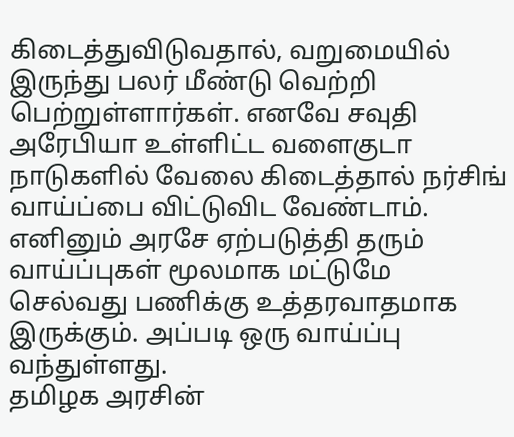கிடைத்துவிடுவதால், வறுமையில் இருந்து பலர் மீண்டு வெற்றி பெற்றுள்ளார்கள். எனவே சவுதி அரேபியா உள்ளிட்ட வளைகுடா நாடுகளில் வேலை கிடைத்தால் நர்சிங் வாய்ப்பை விட்டுவிட வேண்டாம். எனினும் அரசே ஏற்படுத்தி தரும் வாய்ப்புகள் மூலமாக மட்டுமே செல்வது பணிக்கு உத்தரவாதமாக இருக்கும். அப்படி ஒரு வாய்ப்பு வந்துள்ளது.
தமிழக அரசின்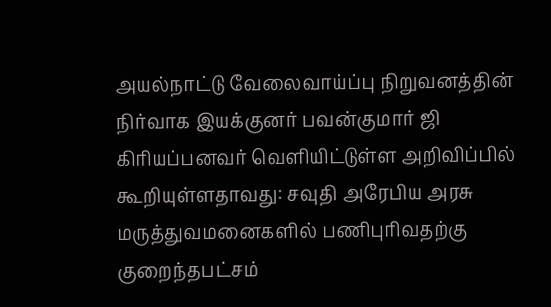அயல்நாட்டு வேலைவாய்ப்பு நிறுவனத்தின் நிர்வாக இயக்குனர் பவன்குமார் ஜி கிரியப்பனவர் வெளியிட்டுள்ள அறிவிப்பில் கூறியுள்ளதாவது: சவுதி அரேபிய அரசு மருத்துவமனைகளில் பணிபுரிவதற்கு குறைந்தபட்சம்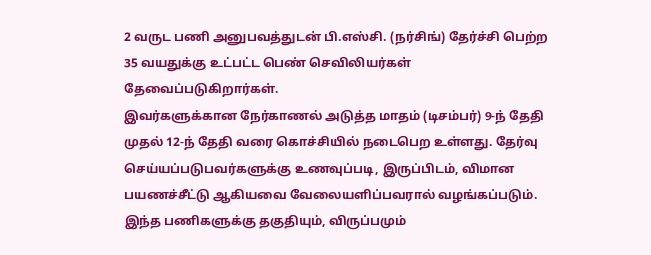2 வருட பணி அனுபவத்துடன் பி.எஸ்சி. (நர்சிங்) தேர்ச்சி பெற்ற 35 வயதுக்கு உட்பட்ட பெண் செவிலியர்கள் தேவைப்படுகிறார்கள்.
இவர்களுக்கான நேர்காணல் அடுத்த மாதம் (டிசம்பர்) 9-ந் தேதி முதல் 12-ந் தேதி வரை கொச்சியில் நடைபெற உள்ளது. தேர்வு செய்யப்படுபவர்களுக்கு உணவுப்படி, இருப்பிடம், விமான பயணச்சீட்டு ஆகியவை வேலையளிப்பவரால் வழங்கப்படும். இந்த பணிகளுக்கு தகுதியும், விருப்பமும்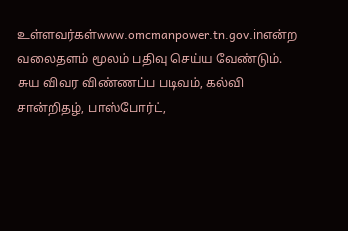உள்ளவர்கள்www.omcmanpower.tn.gov.inஎன்ற வலைதளம் மூலம் பதிவு செய்ய வேண்டும். சுய விவர விண்ணப்ப படிவம், கல்வி சான்றிதழ், பாஸ்போர்ட்,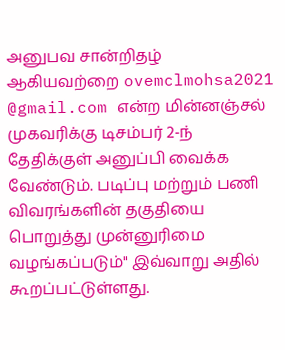அனுபவ சான்றிதழ் ஆகியவற்றை ovemclmohsa2021 @gmail.com என்ற மின்னஞ்சல் முகவரிக்கு டிசம்பர் 2-ந் தேதிக்குள் அனுப்பி வைக்க வேண்டும். படிப்பு மற்றும் பணி விவரங்களின் தகுதியை பொறுத்து முன்னுரிமை வழங்கப்படும்" இவ்வாறு அதில் கூறப்பட்டுள்ளது.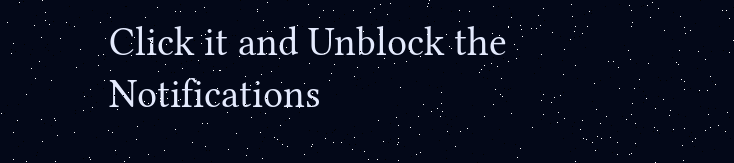Click it and Unblock the Notifications